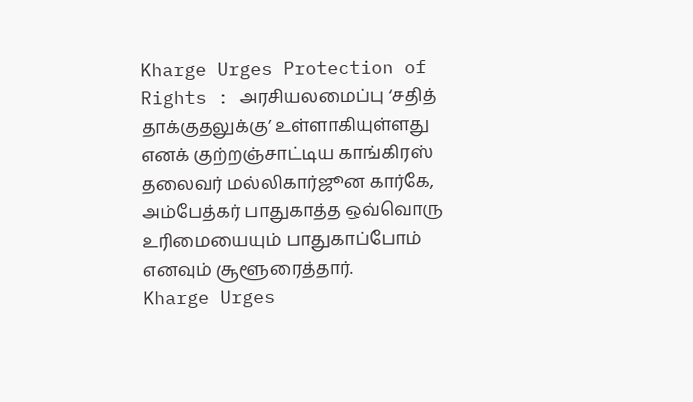Kharge Urges Protection of Rights : அரசியலமைப்பு ‘சதித் தாக்குதலுக்கு’ உள்ளாகியுள்ளது எனக் குற்றஞ்சாட்டிய காங்கிரஸ் தலைவர் மல்லிகார்ஜூன கார்கே, அம்பேத்கர் பாதுகாத்த ஒவ்வொரு உரிமையையும் பாதுகாப்போம் எனவும் சூளூரைத்தார்.
Kharge Urges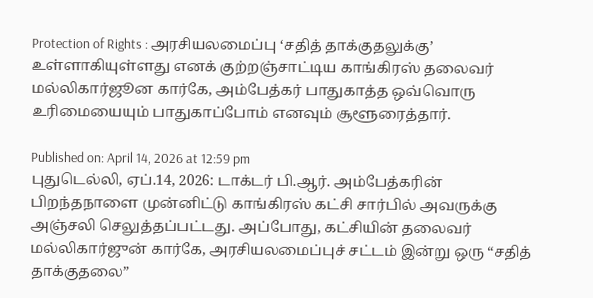Protection of Rights : அரசியலமைப்பு ‘சதித் தாக்குதலுக்கு’ உள்ளாகியுள்ளது எனக் குற்றஞ்சாட்டிய காங்கிரஸ் தலைவர் மல்லிகார்ஜூன கார்கே, அம்பேத்கர் பாதுகாத்த ஒவ்வொரு உரிமையையும் பாதுகாப்போம் எனவும் சூளூரைத்தார்.

Published on: April 14, 2026 at 12:59 pm
புதுடெல்லி, ஏப்.14, 2026: டாக்டர் பி.ஆர். அம்பேத்கரின் பிறந்தநாளை முன்னிட்டு காங்கிரஸ் கட்சி சார்பில் அவருக்கு அஞ்சலி செலுத்தப்பட்டது. அப்போது, கட்சியின் தலைவர் மல்லிகார்ஜுன் கார்கே, அரசியலமைப்புச் சட்டம் இன்று ஒரு “சதித் தாக்குதலை”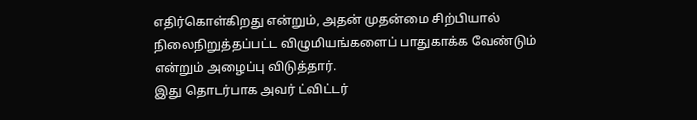எதிர்கொள்கிறது என்றும், அதன் முதன்மை சிற்பியால் நிலைநிறுத்தப்பட்ட விழுமியங்களைப் பாதுகாக்க வேண்டும் என்றும் அழைப்பு விடுத்தார்.
இது தொடர்பாக அவர் ட்விட்டர்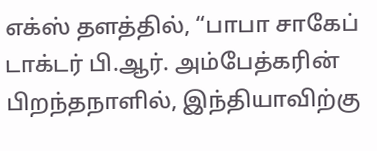எக்ஸ் தளத்தில், “பாபா சாகேப் டாக்டர் பி.ஆர். அம்பேத்கரின் பிறந்தநாளில், இந்தியாவிற்கு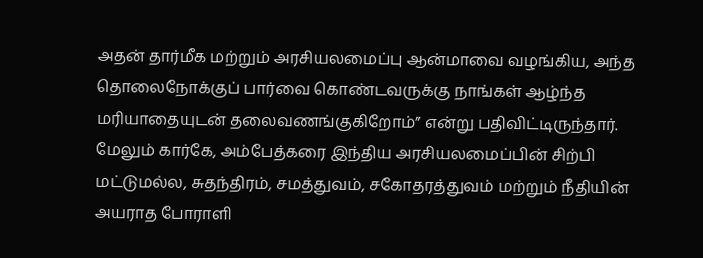அதன் தார்மீக மற்றும் அரசியலமைப்பு ஆன்மாவை வழங்கிய, அந்த தொலைநோக்குப் பார்வை கொண்டவருக்கு நாங்கள் ஆழ்ந்த மரியாதையுடன் தலைவணங்குகிறோம்” என்று பதிவிட்டிருந்தார்.
மேலும் கார்கே, அம்பேத்கரை இந்திய அரசியலமைப்பின் சிற்பி மட்டுமல்ல, சுதந்திரம், சமத்துவம், சகோதரத்துவம் மற்றும் நீதியின் அயராத போராளி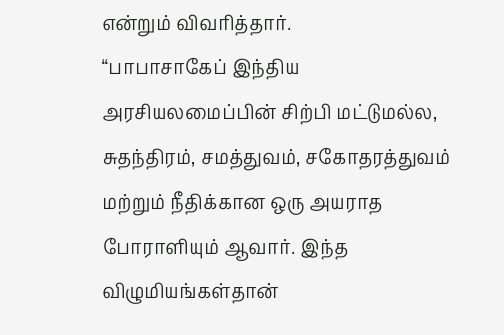என்றும் விவரித்தார்.
“பாபாசாகேப் இந்திய அரசியலமைப்பின் சிற்பி மட்டுமல்ல, சுதந்திரம், சமத்துவம், சகோதரத்துவம் மற்றும் நீதிக்கான ஒரு அயராத போராளியும் ஆவார். இந்த விழுமியங்கள்தான்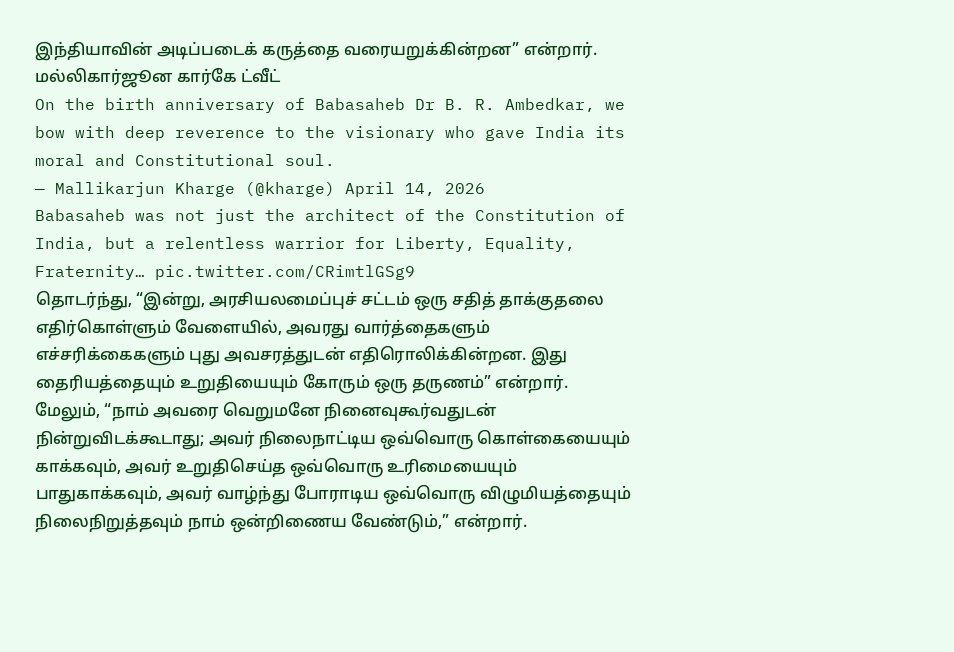இந்தியாவின் அடிப்படைக் கருத்தை வரையறுக்கின்றன” என்றார்.
மல்லிகார்ஜூன கார்கே ட்வீட்
On the birth anniversary of Babasaheb Dr B. R. Ambedkar, we bow with deep reverence to the visionary who gave India its moral and Constitutional soul.
— Mallikarjun Kharge (@kharge) April 14, 2026
Babasaheb was not just the architect of the Constitution of India, but a relentless warrior for Liberty, Equality, Fraternity… pic.twitter.com/CRimtlGSg9
தொடர்ந்து, “இன்று, அரசியலமைப்புச் சட்டம் ஒரு சதித் தாக்குதலை எதிர்கொள்ளும் வேளையில், அவரது வார்த்தைகளும் எச்சரிக்கைகளும் புது அவசரத்துடன் எதிரொலிக்கின்றன. இது தைரியத்தையும் உறுதியையும் கோரும் ஒரு தருணம்” என்றார்.
மேலும், “நாம் அவரை வெறுமனே நினைவுகூர்வதுடன் நின்றுவிடக்கூடாது; அவர் நிலைநாட்டிய ஒவ்வொரு கொள்கையையும் காக்கவும், அவர் உறுதிசெய்த ஒவ்வொரு உரிமையையும் பாதுகாக்கவும், அவர் வாழ்ந்து போராடிய ஒவ்வொரு விழுமியத்தையும் நிலைநிறுத்தவும் நாம் ஒன்றிணைய வேண்டும்,” என்றார்.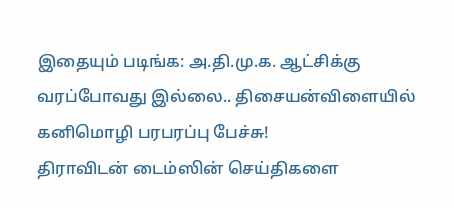இதையும் படிங்க: அ.தி.மு.க. ஆட்சிக்கு வரப்போவது இல்லை.. திசையன்விளையில் கனிமொழி பரபரப்பு பேச்சு!
திராவிடன் டைம்ஸின் செய்திகளை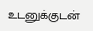உடனுக்குடன்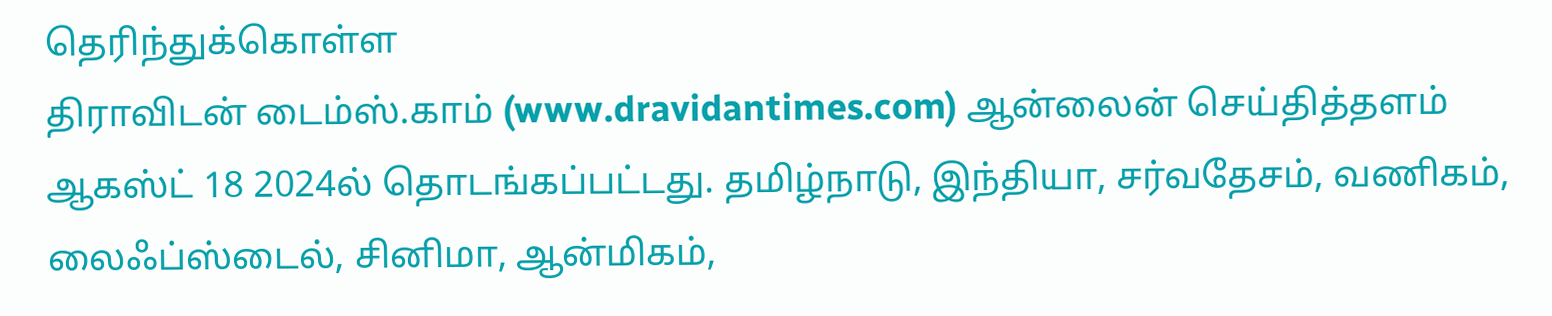தெரிந்துக்கொள்ள
திராவிடன் டைம்ஸ்.காம் (www.dravidantimes.com) ஆன்லைன் செய்தித்தளம் ஆகஸ்ட் 18 2024ல் தொடங்கப்பட்டது. தமிழ்நாடு, இந்தியா, சர்வதேசம், வணிகம், லைஃப்ஸ்டைல், சினிமா, ஆன்மிகம்,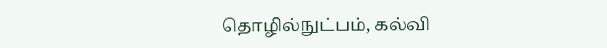தொழில்நுட்பம், கல்வி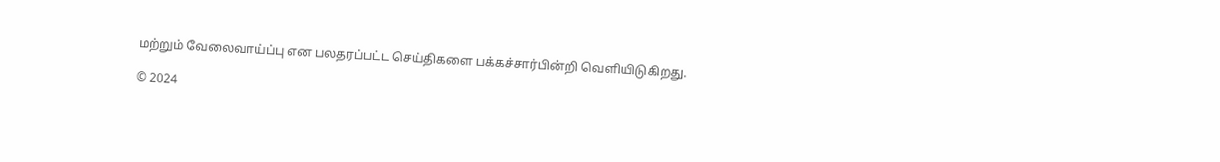மற்றும் வேலைவாய்ப்பு என பலதரப்பட்ட செய்திகளை பக்கச்சார்பின்றி வெளியிடுகிறது.

© 2024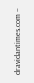dravidantimes.com –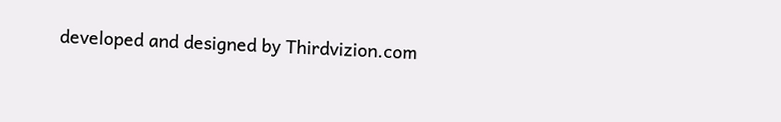developed and designed by Thirdvizion.com